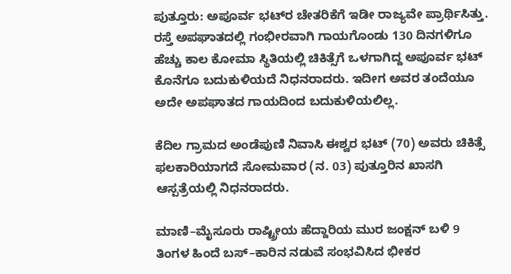ಪುತ್ತೂರು: ಅಪೂರ್ವ ಭಟ್‌ರ ಚೇತರಿಕೆಗೆ ಇಡೀ ರಾಜ್ಯವೇ ಪ್ರಾರ್ಥಿಸಿತ್ತು. ರಸ್ತೆ ಅಪಘಾತದಲ್ಲಿ ಗಂಭೀರವಾಗಿ ಗಾಯಗೊಂಡು 130 ದಿನಗಳಿಗೂ ಹೆಚ್ಚು ಕಾಲ ಕೋಮಾ ಸ್ಥಿತಿಯಲ್ಲಿ ಚಿಕಿತ್ಸೆಗೆ ಒಳಗಾಗಿದ್ದ ಅಪೂರ್ವ ಭಟ್ ಕೊನೆಗೂ ಬದುಕುಳಿಯದೆ ನಿಧನರಾದರು. ಇದೀಗ ಅವರ ತಂದೆಯೂ ಅದೇ ಅಪಘಾತದ ಗಾಯದಿಂದ ಬದುಕುಳಿಯಲಿಲ್ಲ.

ಕೆದಿಲ ಗ್ರಾಮದ ಅಂಡೆಪುಣಿ ನಿವಾಸಿ ಈಶ್ವರ ಭಟ್ (70) ಅವರು ಚಿಕಿತ್ಸೆ ಫಲಕಾರಿಯಾಗದೆ ಸೋಮವಾರ (ನ. 03) ಪುತ್ತೂರಿನ ಖಾಸಗಿ ಆಸ್ಪತ್ರೆಯಲ್ಲಿ ನಿಧನರಾದರು.

ಮಾಣಿ–ಮೈಸೂರು ರಾಷ್ಟ್ರೀಯ ಹೆದ್ದಾರಿಯ ಮುರ ಜಂಕ್ಷನ್ ಬಳಿ 9 ತಿಂಗಳ ಹಿಂದೆ ಬಸ್–ಕಾರಿನ ನಡುವೆ ಸಂಭವಿಸಿದ ಭೀಕರ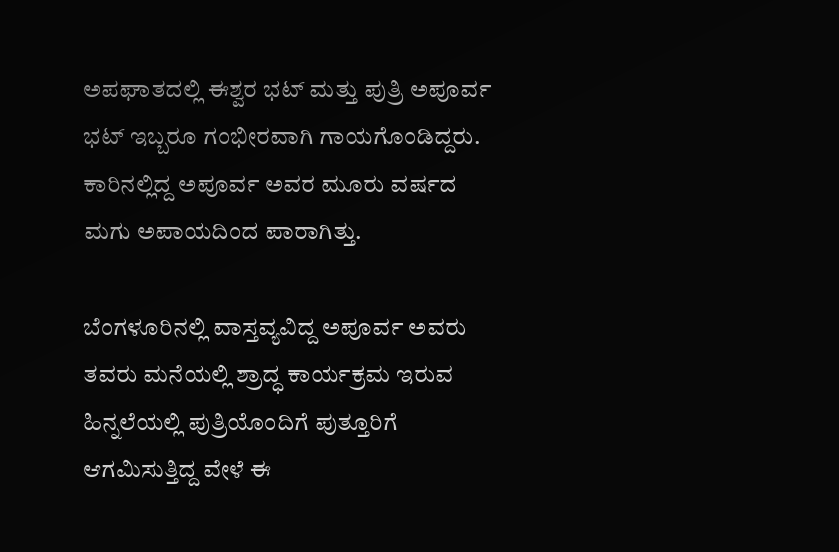ಅಪಘಾತದಲ್ಲಿ ಈಶ್ವರ ಭಟ್ ಮತ್ತು ಪುತ್ರಿ ಅಪೂರ್ವ ಭಟ್ ಇಬ್ಬರೂ ಗಂಭೀರವಾಗಿ ಗಾಯಗೊಂಡಿದ್ದರು. ಕಾರಿನಲ್ಲಿದ್ದ ಅಪೂರ್ವ ಅವರ ಮೂರು ವರ್ಷದ ಮಗು ಅಪಾಯದಿಂದ ಪಾರಾಗಿತ್ತು.

ಬೆಂಗಳೂರಿನಲ್ಲಿ ವಾಸ್ತವ್ಯವಿದ್ದ ಅಪೂರ್ವ ಅವರು ತವರು ಮನೆಯಲ್ಲಿ ಶ್ರಾದ್ಧ ಕಾರ್ಯಕ್ರಮ ಇರುವ ಹಿನ್ನಲೆಯಲ್ಲಿ ಪುತ್ರಿಯೊಂದಿಗೆ ಪುತ್ತೂರಿಗೆ ಆಗಮಿಸುತ್ತಿದ್ದ ವೇಳೆ ಈ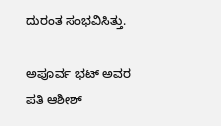ದುರಂತ ಸಂಭವಿಸಿತ್ತು.

ಅಪೂರ್ವ ಭಟ್ ಅವರ ಪತಿ ಆಶೀಶ್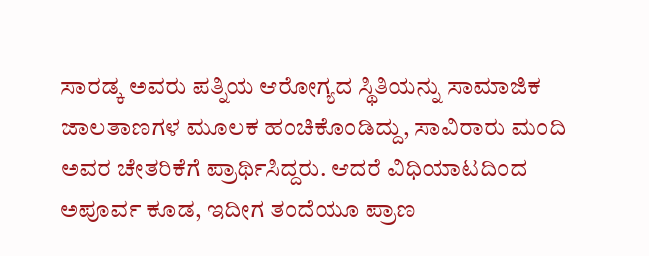ಸಾರಡ್ಕ ಅವರು ಪತ್ನಿಯ ಆರೋಗ್ಯದ ಸ್ಥಿತಿಯನ್ನು ಸಾಮಾಜಿಕ ಜಾಲತಾಣಗಳ ಮೂಲಕ ಹಂಚಿಕೊಂಡಿದ್ದು, ಸಾವಿರಾರು ಮಂದಿ ಅವರ ಚೇತರಿಕೆಗೆ ಪ್ರಾರ್ಥಿಸಿದ್ದರು. ಆದರೆ ವಿಧಿಯಾಟದಿಂದ ಅಪೂರ್ವ ಕೂಡ, ಇದೀಗ ತಂದೆಯೂ ಪ್ರಾಣ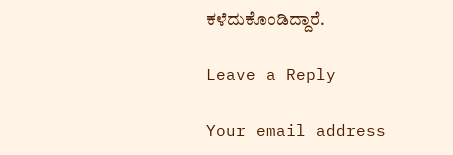ಕಳೆದುಕೊಂಡಿದ್ದಾರೆ.

Leave a Reply

Your email address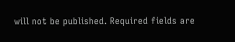will not be published. Required fields are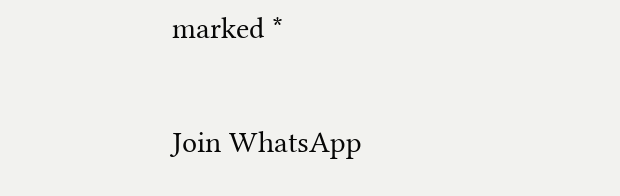marked *

Join WhatsApp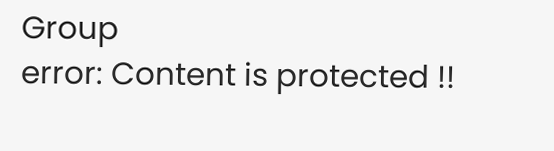Group
error: Content is protected !!